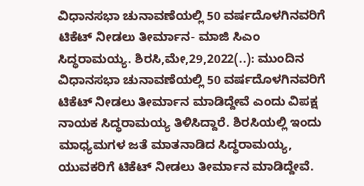ವಿಧಾನಸಭಾ ಚುನಾವಣೆಯಲ್ಲಿ 50 ವರ್ಷದೊಳಗಿನವರಿಗೆ ಟಿಕೆಟ್ ನೀಡಲು ತೀರ್ಮಾನ- ಮಾಜಿ ಸಿಎಂ ಸಿದ್ಧರಾಮಯ್ಯ. ಶಿರಸಿ,ಮೇ,29,2022(..): ಮುಂದಿನ ವಿಧಾನಸಭಾ ಚುನಾವಣೆಯಲ್ಲಿ 50 ವರ್ಷದೊಳಗಿನವರಿಗೆ ಟಿಕೆಟ್ ನೀಡಲು ತೀರ್ಮಾನ ಮಾಡಿದ್ದೇವೆ ಎಂದು ವಿಪಕ್ಷ ನಾಯಕ ಸಿದ್ಧರಾಮಯ್ಯ ತಿಳಿಸಿದ್ದಾರೆ. ಶಿರಸಿಯಲ್ಲಿ ಇಂದು ಮಾಧ್ಯಮಗಳ ಜತೆ ಮಾತನಾಡಿದ ಸಿದ್ಧರಾಮಯ್ಯ, ಯುವಕರಿಗೆ ಟಿಕೆಟ್ ನೀಡಲು ತೀರ್ಮಾನ ಮಾಡಿದ್ದೇವೆ.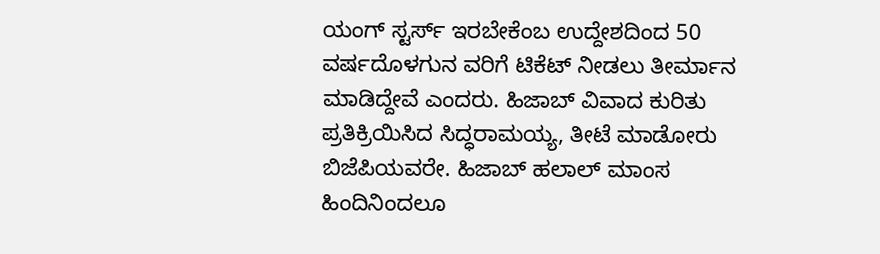ಯಂಗ್ ಸ್ಟರ್ಸ್ ಇರಬೇಕೆಂಬ ಉದ್ದೇಶದಿಂದ 50 ವರ್ಷದೊಳಗುನ ವರಿಗೆ ಟಿಕೆಟ್ ನೀಡಲು ತೀರ್ಮಾನ ಮಾಡಿದ್ದೇವೆ ಎಂದರು. ಹಿಜಾಬ್ ವಿವಾದ ಕುರಿತು ಪ್ರತಿಕ್ರಿಯಿಸಿದ ಸಿದ್ಧರಾಮಯ್ಯ, ತೀಟೆ ಮಾಡೋರು ಬಿಜೆಪಿಯವರೇ. ಹಿಜಾಬ್ ಹಲಾಲ್ ಮಾಂಸ ಹಿಂದಿನಿಂದಲೂ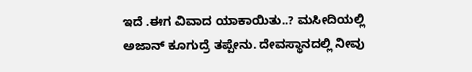ಇದೆ .ಈಗ ವಿವಾದ ಯಾಕಾಯಿತು..? ಮಸೀದಿಯಲ್ಲಿ ಅಜಾನ್ ಕೂಗುದ್ರೆ ತಪ್ಪೇನು. ದೇವಸ್ಥಾನದಲ್ಲಿ ನೀವು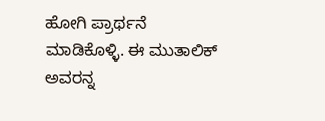ಹೋಗಿ ಪ್ರಾರ್ಥನೆ ಮಾಡಿಕೊಳ್ಳಿ. ಈ ಮುತಾಲಿಕ್ ಅವರನ್ನ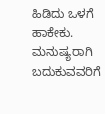ಹಿಡಿದು ಒಳಗೆ ಹಾಕೇಕು. ಮನುಷ್ಯರಾಗಿ ಬದುಕುವವರಿಗೆ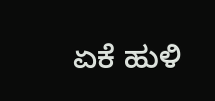ಏಕೆ ಹುಳಿ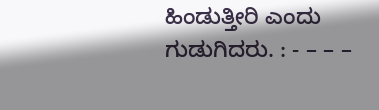ಹಿಂಡುತ್ತೀರಿ ಎಂದು ಗುಡುಗಿದರು. : - – – –